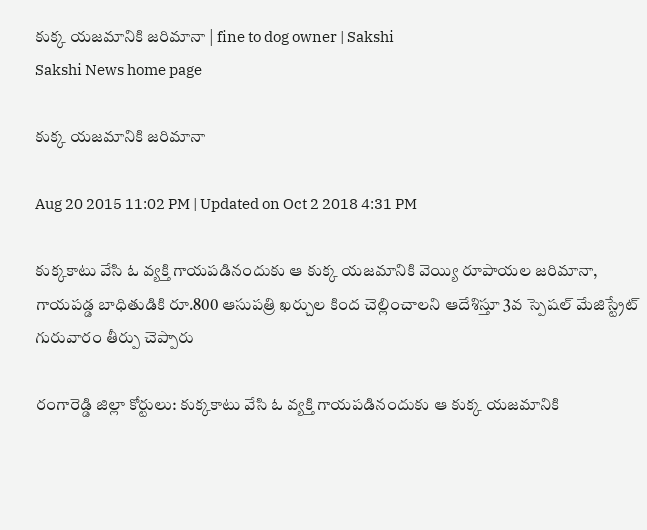కుక్క యజమానికి జరిమానా | fine to dog owner | Sakshi
Sakshi News home page

కుక్క యజమానికి జరిమానా

Aug 20 2015 11:02 PM | Updated on Oct 2 2018 4:31 PM

కుక్కకాటు వేసి ఓ వ్యక్తి గాయపడినందుకు ఆ కుక్క యజమానికి వెయ్యి రూపాయల జరిమానా, గాయపడ్డ బాధితుడికి రూ.800 ఆసుపత్రి ఖర్చుల కింద చెల్లించాలని ఆదేశిస్తూ 3వ స్పెషల్ మేజిస్ట్రేట్ గురువారం తీర్పు చెప్పారు

రంగారెడ్డి జిల్లా కోర్టులు: కుక్కకాటు వేసి ఓ వ్యక్తి గాయపడినందుకు ఆ కుక్క యజమానికి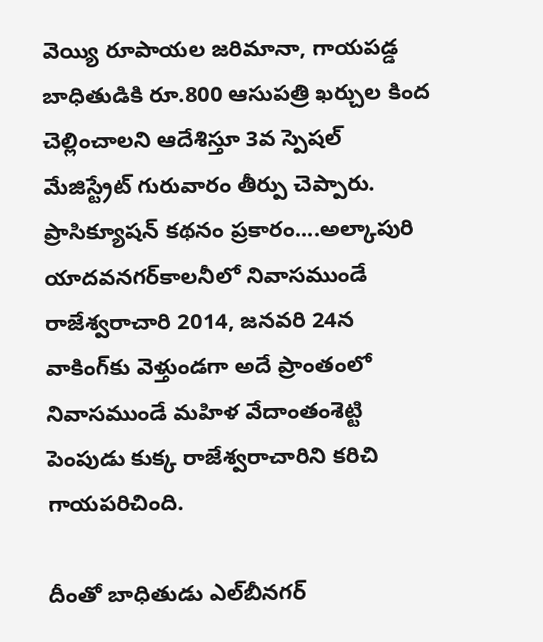వెయ్యి రూపాయల జరిమానా, గాయపడ్డ బాధితుడికి రూ.800 ఆసుపత్రి ఖర్చుల కింద చెల్లించాలని ఆదేశిస్తూ 3వ స్పెషల్ మేజిస్ట్రేట్ గురువారం తీర్పు చెప్పారు. ప్రాసిక్యూషన్ కథనం ప్రకారం....అల్కాపురి యాదవనగర్‌కాలనీలో నివాసముండే రాజేశ్వరాచారి 2014, జనవరి 24న వాకింగ్‌కు వెళ్తుండగా అదే ప్రాంతంలో నివాసముండే మహిళ వేదాంతంశెట్టి పెంపుడు కుక్క రాజేశ్వరాచారిని కరిచి గాయపరిచింది.

దీంతో బాధితుడు ఎల్‌బీనగర్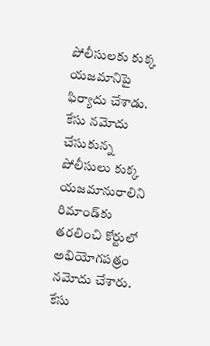పోలీసులకు కుక్క యజమానిపై ఫిర్యాదు చేశాడు. కేసు నమోదు చేసుకున్న పోలీసులు కుక్క యజమానురాలిని రిమాండ్‌కు తరలించి కోర్టులో అభియోగపత్రం నమోదు చేశారు. కేసు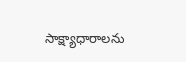సాక్ష్యాధారాలను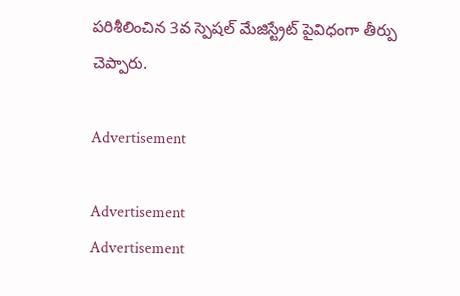పరిశీలించిన 3వ స్పెషల్ మేజిస్ట్రేట్ పైవిధంగా తీర్పు చెప్పారు.

Advertisement

Advertisement
Advertisement